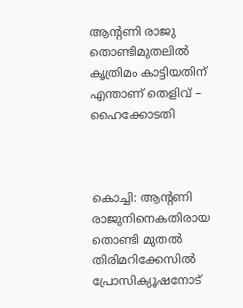ആന്റണി രാജു തൊണ്ടിമുതലില്‍ കൃത്രിമം കാട്ടിയതിന് എന്താണ് തെളിവ് – ഹൈക്കോടതി



കൊച്ചി: ആന്റണി രാജുനിനെകതിരായ തൊണ്ടി മുതൽ തിരിമറിക്കേസിൽ പ്രോസിക്യൂഷനോട്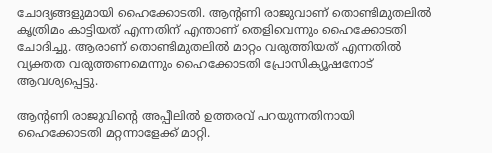ചോദ്യങ്ങളുമായി ഹൈക്കോടതി. ആന്റണി രാജുവാണ് തൊണ്ടിമുതലില്‍ കൃത്രിമം കാട്ടിയത് എന്നതിന് എന്താണ് തെളിവെന്നും ഹൈക്കോടതി ചോദിച്ചു. ആരാണ് തൊണ്ടിമുതലില്‍ മാറ്റം വരുത്തിയത് എന്നതില്‍ വ്യക്തത വരുത്തണമെന്നും ഹൈക്കോടതി പ്രോസിക്യൂഷനോട് ആവശ്യപ്പെട്ടു.

ആന്‍റണി രാജുവിന്‍റെ അപ്പീലിൽ ഉത്തരവ് പറയുന്നതിനായി ഹൈക്കോടതി മറ്റന്നാളേക്ക് മാറ്റി.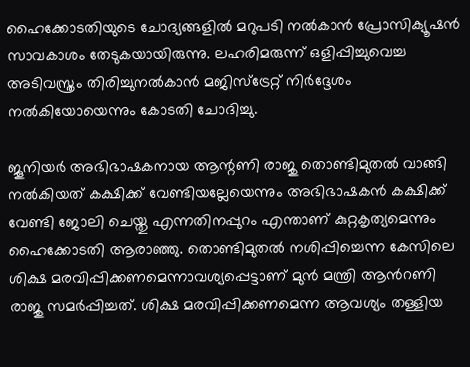ഹൈക്കോടതിയുടെ ചോദ്യങ്ങളില്‍ മറുപടി നല്‍കാന്‍ പ്രോസിക്യൂഷന്‍ സാവകാശം തേടുകയായിരുന്നു. ലഹരിമരുന്ന് ഒളിപ്പിച്ചുവെച്ച അടിവസ്ത്രം തിരിച്ചുനല്‍കാന്‍ മജിസ്‌ട്രേറ്റ് നിര്‍ദ്ദേശം നല്‍കിയോയെന്നും കോടതി ചോദിച്ചു.

ജൂനിയര്‍ അഭിഭാഷകനായ ആന്റണി രാജു തൊണ്ടിമുതല്‍ വാങ്ങി നല്‍കിയത് കക്ഷിക്ക് വേണ്ടിയല്ലേയെന്നും അഭിഭാഷകന്‍ കക്ഷിക്ക് വേണ്ടി ജോലി ചെയ്തു എന്നതിനപ്പുറം എന്താണ് കുറ്റകൃത്യമെന്നും ഹൈക്കോടതി ആരാഞ്ഞു. തൊണ്ടിമുതല്‍ നശിപ്പിച്ചെന്ന കേസിലെ ശിക്ഷ മരവിപ്പിക്കണമെന്നാവശ്യപ്പെട്ടാണ് മുന്‍ മന്ത്രി ആന്‍റണി രാജു സമര്‍പ്പിച്ചത്. ശിക്ഷ മരവിപ്പിക്കണമെന്ന ആവശ്യം തള്ളിയ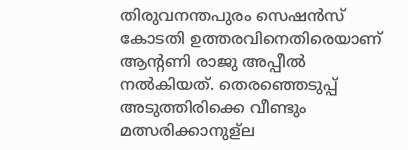തിരുവനന്തപുരം സെഷൻസ് കോടതി ഉത്തരവിനെതിരെയാണ് ആൻ്റണി രാജു അപ്പീൽ നൽകിയത്. തെരഞ്ഞെടുപ്പ് അടുത്തിരിക്കെ വീണ്ടും മത്സരിക്കാനുള്ല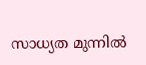സാധ്യത മുന്നിൽ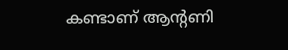കണ്ടാണ് ആൻ്റണി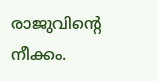രാജുവിന്‍റെ നീക്കം.